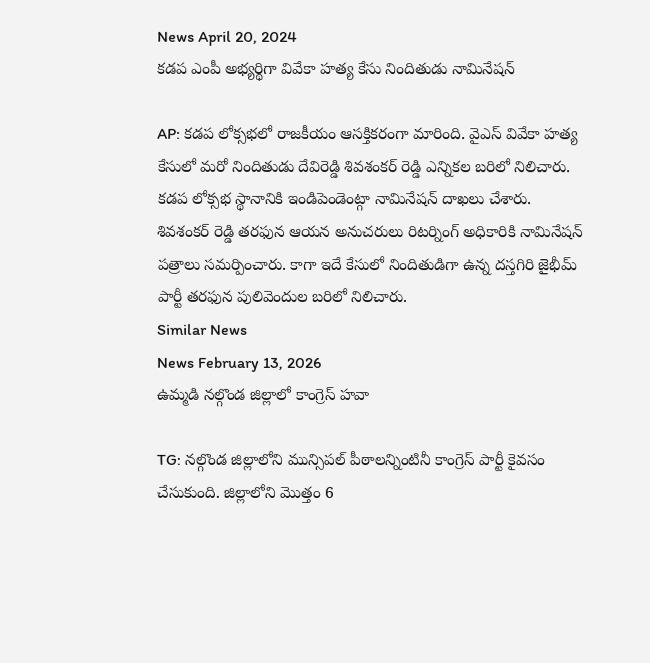News April 20, 2024
కడప ఎంపీ అభ్యర్థిగా వివేకా హత్య కేసు నిందితుడు నామినేషన్

AP: కడప లోక్సభలో రాజకీయం ఆసక్తికరంగా మారింది. వైఎస్ వివేకా హత్య కేసులో మరో నిందితుడు దేవిరెడ్డి శివశంకర్ రెడ్డి ఎన్నికల బరిలో నిలిచారు. కడప లోక్సభ స్థానానికి ఇండిపెండెంట్గా నామినేషన్ దాఖలు చేశారు. శివశంకర్ రెడ్డి తరఫున ఆయన అనుచరులు రిటర్నింగ్ అధికారికి నామినేషన్ పత్రాలు సమర్పించారు. కాగా ఇదే కేసులో నిందితుడిగా ఉన్న దస్తగిరి జైభీమ్ పార్టీ తరఫున పులివెందుల బరిలో నిలిచారు.
Similar News
News February 13, 2026
ఉమ్మడి నల్గొండ జిల్లాలో కాంగ్రెస్ హవా

TG: నల్గొండ జిల్లాలోని మున్సిపల్ పీఠాలన్నింటినీ కాంగ్రెస్ పార్టీ కైవసం చేసుకుంది. జిల్లాలోని మొత్తం 6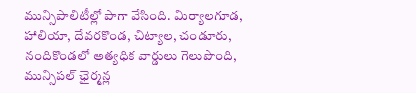మున్సిపాలిటీల్లో పాగా వేసింది. మిర్యాలగూడ, హాలియా, దేవరకొండ, చిట్యాల, చండూరు, నందికొండలో అత్యధిక వార్డులు గెలుపొంది, మున్సిపల్ ఛైర్మన్ల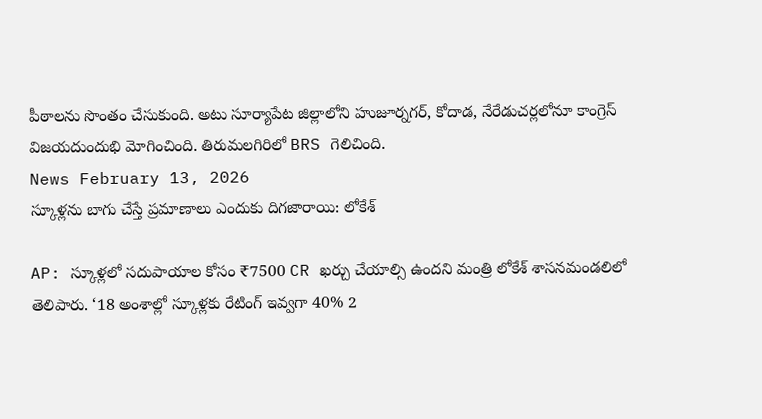పీఠాలను సొంతం చేసుకుంది. అటు సూర్యాపేట జిల్లాలోని హుజూర్నగర్, కోదాడ, నేరేడుచర్లలోనూ కాంగ్రెస్ విజయదుందుభి మోగించింది. తిరుమలగిరిలో BRS గెలిచింది.
News February 13, 2026
స్కూళ్లను బాగు చేస్తే ప్రమాణాలు ఎందుకు దిగజారాయి: లోకేశ్

AP: స్కూళ్లలో సదుపాయాల కోసం ₹7500 CR ఖర్చు చేయాల్సి ఉందని మంత్రి లోకేశ్ శాసనమండలిలో తెలిపారు. ‘18 అంశాల్లో స్కూళ్లకు రేటింగ్ ఇవ్వగా 40% 2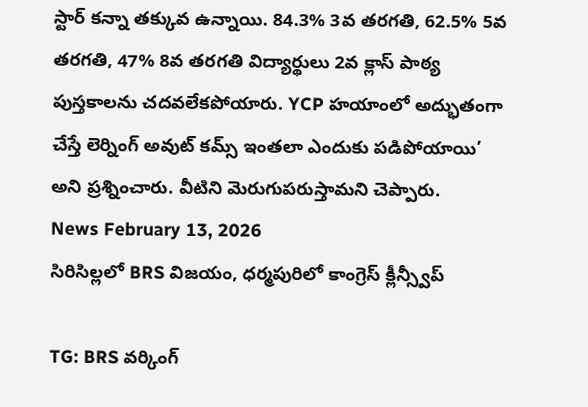స్టార్ కన్నా తక్కువ ఉన్నాయి. 84.3% 3వ తరగతి, 62.5% 5వ తరగతి, 47% 8వ తరగతి విద్యార్థులు 2వ క్లాస్ పాఠ్య పుస్తకాలను చదవలేకపోయారు. YCP హయాంలో అద్భుతంగా చేస్తే లెర్నింగ్ అవుట్ కమ్స్ ఇంతలా ఎందుకు పడిపోయాయి’ అని ప్రశ్నించారు. వీటిని మెరుగుపరుస్తామని చెప్పారు.
News February 13, 2026
సిరిసిల్లలో BRS విజయం, ధర్మపురిలో కాంగ్రెస్ క్లీన్స్వీప్

TG: BRS వర్కింగ్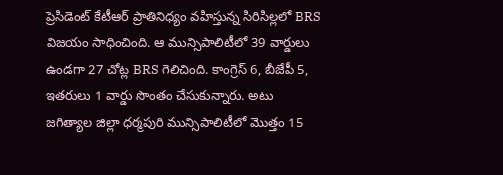ప్రెసిడెంట్ కేటీఆర్ ప్రాతినిధ్యం వహిస్తున్న సిరిసిల్లలో BRS విజయం సాధించింది. ఆ మున్సిపాలిటీలో 39 వార్డులు ఉండగా 27 చోట్ల BRS గెలిచింది. కాంగ్రెస్ 6, బీజేపీ 5, ఇతరులు 1 వార్డు సొంతం చేసుకున్నారు. అటు జగిత్యాల జిల్లా ధర్మపురి మున్సిపాలిటీలో మొత్తం 15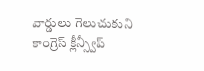వార్డులు గెలుచుకుని కాంగ్రెస్ క్లీన్స్వీప్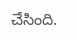చేసింది.